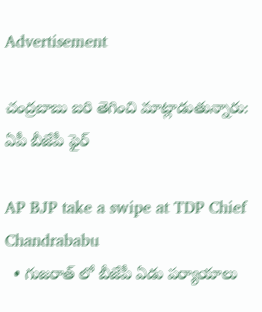Advertisement

చంద్రబాబు బరి తెగించి మాట్లాడుతున్నారు: ఏపీ బీజేపీ ఫైర్

AP BJP take a swipe at TDP Chief Chandrababu
  • గుజరాత్ లో బీజేపీ ఏడు పర్యాయాలు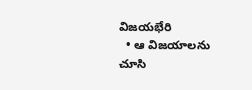విజయభేరి
  • ఆ విజయాలను చూసి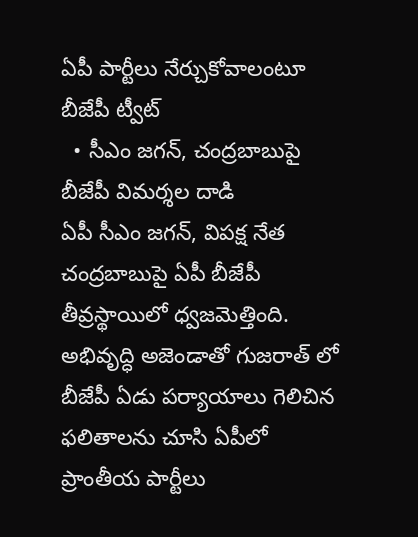ఏపీ పార్టీలు నేర్చుకోవాలంటూ బీజేపీ ట్వీట్
  • సీఎం జగన్, చంద్రబాబుపై బీజేపీ విమర్శల దాడి
ఏపీ సీఎం జగన్, విపక్ష నేత చంద్రబాబుపై ఏపీ బీజేపీ తీవ్రస్థాయిలో ధ్వజమెత్తింది. అభివృద్ధి అజెండాతో గుజరాత్ లో బీజేపీ ఏడు పర్యాయాలు గెలిచిన ఫలితాలను చూసి ఏపీలో ప్రాంతీయ పార్టీలు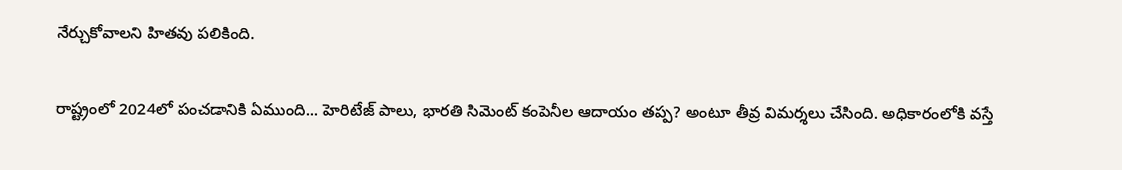నేర్చుకోవాలని హితవు పలికింది.

రాష్ట్రంలో 2024లో పంచడానికి ఏముంది... హెరిటేజ్ పాలు, భారతి సిమెంట్ కంపెనీల ఆదాయం తప్ప? అంటూ తీవ్ర విమర్శలు చేసింది. అధికారంలోకి వస్తే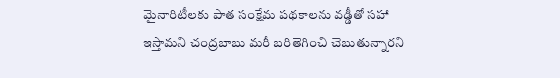మైనారిటీలకు పాత సంక్షేమ పథకాలను వడ్డీతో సహా ఇస్తామని చంద్రబాబు మరీ బరితెగించి చెబుతున్నారని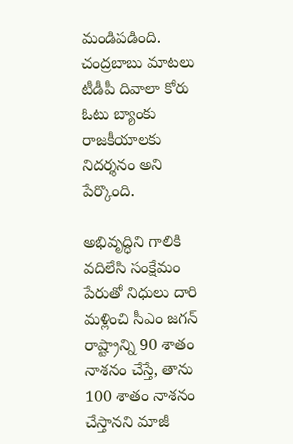మండిపడింది. చంద్రబాబు మాటలు టీడీపీ దివాలా కోరు ఓటు బ్యాంకు రాజకీయాలకు నిదర్శనం అని పేర్కొంది.

అభివృద్ధిని గాలికి వదిలేసి సంక్షేమం పేరుతో నిధులు దారి మళ్లించి సీఎం జగన్ రాష్ట్రాన్ని 90 శాతం నాశనం చేస్తే, తాను 100 శాతం నాశనం చేస్తానని మాజీ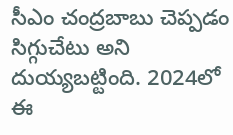సీఎం చంద్రబాబు చెప్పడం సిగ్గుచేటు అని దుయ్యబట్టింది. 2024లో ఈ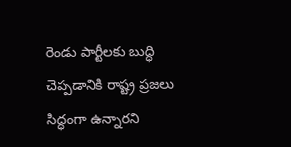రెండు పార్టీలకు బుద్ధి చెప్పడానికి రాష్ట్ర ప్రజలు సిద్ధంగా ఉన్నారని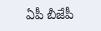ఏపీ బీజేపీ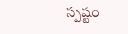స్పష్టం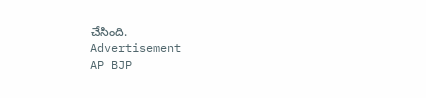చేసింది.
Advertisement
AP BJP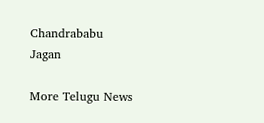Chandrababu
Jagan

More Telugu News